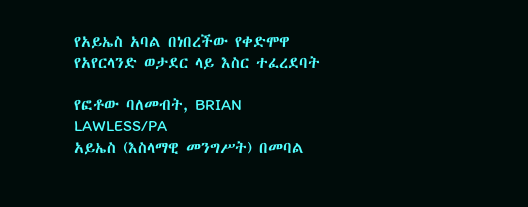የአይኤስ አባል በነበረችው የቀድሞዋ የአየርላንድ ወታደር ላይ እስር ተፈረደባት

የፎቶው ባለመብት, BRIAN LAWLESS/PA
አይኤስ (እስላማዊ መንግሥት) በመባል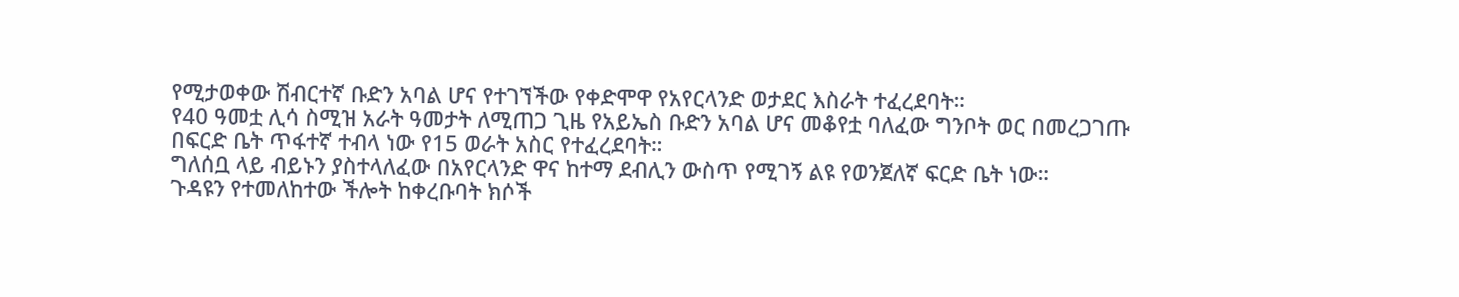የሚታወቀው ሽብርተኛ ቡድን አባል ሆና የተገኘችው የቀድሞዋ የአየርላንድ ወታደር እስራት ተፈረደባት።
የ40 ዓመቷ ሊሳ ስሚዝ አራት ዓመታት ለሚጠጋ ጊዜ የአይኤስ ቡድን አባል ሆና መቆየቷ ባለፈው ግንቦት ወር በመረጋገጡ በፍርድ ቤት ጥፋተኛ ተብላ ነው የ15 ወራት አስር የተፈረደባት።
ግለሰቧ ላይ ብይኑን ያስተላለፈው በአየርላንድ ዋና ከተማ ደብሊን ውስጥ የሚገኝ ልዩ የወንጀለኛ ፍርድ ቤት ነው።
ጉዳዩን የተመለከተው ችሎት ከቀረቡባት ክሶች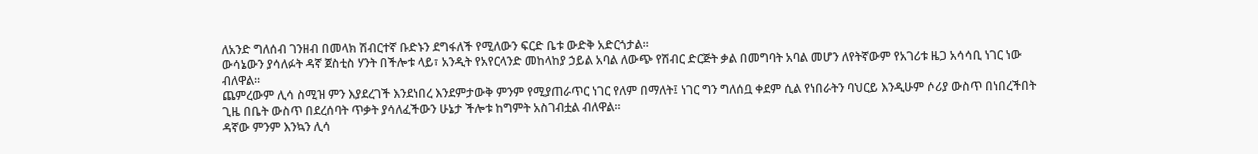ለአንድ ግለሰብ ገንዘብ በመላክ ሽብርተኛ ቡድኑን ደግፋለች የሚለውን ፍርድ ቤቱ ውድቅ አድርጎታል።
ውሳኔውን ያሳለፉት ዳኛ ጀስቲስ ሃንት በችሎቱ ላይ፣ አንዲት የአየርላንድ መከላከያ ኃይል አባል ለውጭ የሽብር ድርጅት ቃል በመግባት አባል መሆን ለየትኛውም የአገሪቱ ዜጋ አሳሳቢ ነገር ነው ብለዋል።
ጨምረውም ሊሳ ስሚዝ ምን እያደረገች እንደነበረ እንደምታውቅ ምንም የሚያጠራጥር ነገር የለም በማለት፤ ነገር ግን ግለሰቧ ቀደም ሲል የነበራትን ባህርይ እንዲሁም ሶሪያ ውስጥ በነበረችበት ጊዜ በቤት ውስጥ በደረሰባት ጥቃት ያሳለፈችውን ሁኔታ ችሎቱ ከግምት አስገብቷል ብለዋል።
ዳኛው ምንም እንኳን ሊሳ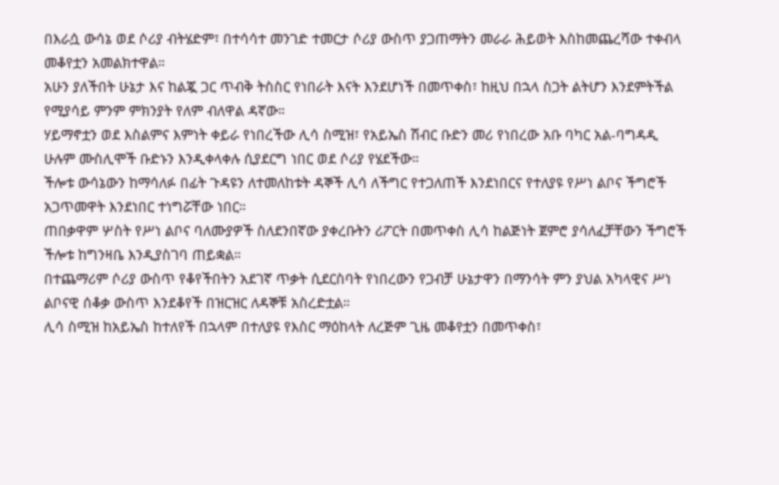በእራሷ ውሳኔ ወደ ሶሪያ ብትሄድም፣ በተሳሳተ መንገድ ተመርታ ሶሪያ ውስጥ ያጋጠማትን መራራ ሕይወት እስከመጨረሻው ተቀብላ መቆየቷን አመልክተዋል።
አሁን ያለችበት ሁኔታ እና ከልጇ ጋር ጥብቅ ትስስር የነበራት እናት እንደሆነች በመጥቀስ፣ ከዚህ በኋላ ስጋት ልትሆን እንደምትችል የሚያሳይ ምንም ምክንያት የለም ብለዋል ዳኛው።
ሃይማኖቷን ወደ እስልምና እምነት ቀይራ የነበረችው ሊሳ ስሚዝ፣ የአይኤስ ሽብር ቡድን መሪ የነበረው አቡ ባካር አል-ባግዳዲ ሁሉም ሙስሊሞች ቡድኑን እንዲቀላቀሉ ሲያደርግ ነበር ወደ ሶሪያ የሄደችው።
ችሎቱ ውሳኔውን ከማሳለፉ በፊት ጉዳዩን ለተመለከቱት ዳኞች ሊሳ ለችግር የተጋለጠች እንደነበርና የተለያዩ የሥነ ልቦና ችግሮች አጋጥመዋት እንደነበር ተነግሯቸው ነበር።
ጠበቃዋም ሦስት የሥነ ልቦና ባለሙያዎች ስለደንበኛው ያቀረቡትን ሪፖርት በመጥቀስ ሊሳ ከልጅነት ጀምሮ ያሳለፈቻቸውን ችግሮች ችሎቱ ከግንዛቤ እንዲያስገባ ጠይቋል።
በተጨማሪም ሶሪያ ውስጥ የቆየችበትን አደገኛ ጥቃት ሲደርስባት የነበረውን የጋብቻ ሁኔታዋን በማንሳት ምን ያህል አካላዊና ሥነ ልቦናዊ ሰቆቃ ውስጥ እንደቆየች በዝርዝር ለዳኞቹ አስረድቷል።
ሊሳ ስሚዝ ከአይኤስ ከተለየች በኋላም በተለያዩ የእስር ማዕከላት ለረጅም ጊዜ መቆየቷን በመጥቀስ፣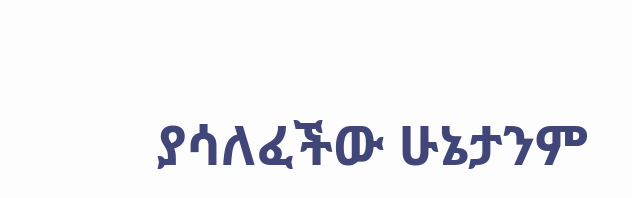ያሳለፈችው ሁኔታንም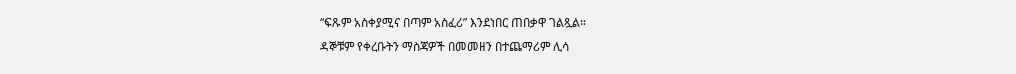“ፍጹም አስቀያሚና በጣም አስፈሪ” እንደነበር ጠበቃዋ ገልጿል።
ዳኞቹም የቀረቡትን ማስጃዎች በመመዘን በተጨማሪም ሊሳ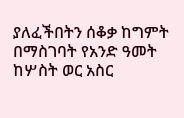ያለፈችበትን ሰቆቃ ከግምት በማስገባት የአንድ ዓመት ከሦስት ወር አስር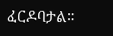ፈርዶባታል።